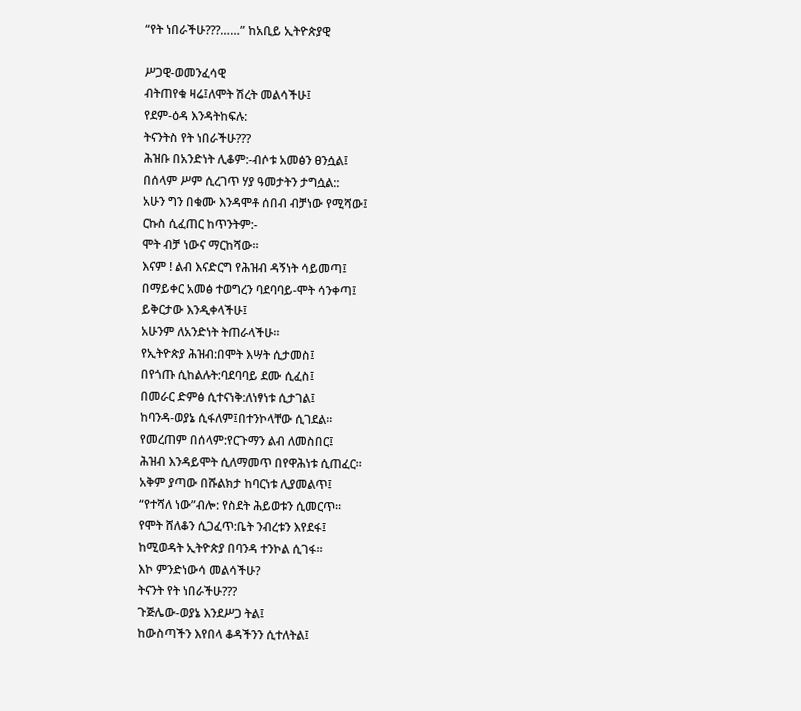“የት ነበራችሁ???……” ከአቢይ ኢትዮጵያዊ

ሥጋዊ-ወመንፈሳዊ
ብትጠየቁ ዛሬ፤ለሞት ሽረት መልሳችሁ፤
የደም-ዕዳ እንዳትከፍሉ:
ትናንትስ የት ነበራችሁ???
ሕዝቡ በአንድነት ሊቆም:-ብሶቱ አመፅን ፀንሷል፤
በሰላም ሥም ሲረገጥ ሃያ ዓመታትን ታግሷል::
አሁን ግን በቁሙ እንዳሞቶ ሰበብ ብቻነው የሚሻው፤
ርኩስ ሲፈጠር ከጥንትም:-
ሞት ብቻ ነውና ማርከሻው።
እናም ! ልብ እናድርግ የሕዝብ ዳኝነት ሳይመጣ፤
በማይቀር አመፅ ተወግረን ባደባባይ-ሞት ሳንቀጣ፤
ይቅርታው እንዲቀላችሁ፤
አሁንም ለአንድነት ትጠራላችሁ።
የኢትዮጵያ ሕዝብ:በሞት እሣት ሲታመስ፤
በየጎጡ ሲከልሉት:ባደባባይ ደሙ ሲፈስ፤
በመራር ድምፅ ሲተናነቅ:ለነፃነቱ ሲታገል፤
ከባንዳ-ወያኔ ሲፋለም፤በተንኮላቸው ሲገደል።
የመረጠም በሰላም:የርጉማን ልብ ለመስበር፤
ሕዝብ እንዳይሞት ሲለማመጥ በየዋሕነቱ ሲጠፈር።
አቅም ያጣው በሹልክታ ከባርነቱ ሊያመልጥ፤
“የተሻለ ነው”ብሎ: የስደት ሕይወቱን ሲመርጥ።
የሞት ሸለቆን ሲጋፈጥ:ቤት ንብረቱን እየደፋ፤
ከሚወዳት ኢትዮጵያ በባንዳ ተንኮል ሲገፋ።
እኮ ምንድነውሳ መልሳችሁ?
ትናንት የት ነበራችሁ???
ጉጅሌው-ወያኔ እንደሥጋ ትል፤
ከውስጣችን እየበላ ቆዳችንን ሲተለትል፤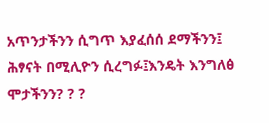አጥንታችንን ሲግጥ እያፈሰሰ ደማችንን፤
ሕፃናት በሚሊዮን ሲረግፉ፤እንዴት እንግለፅ ሞታችንን? ? ?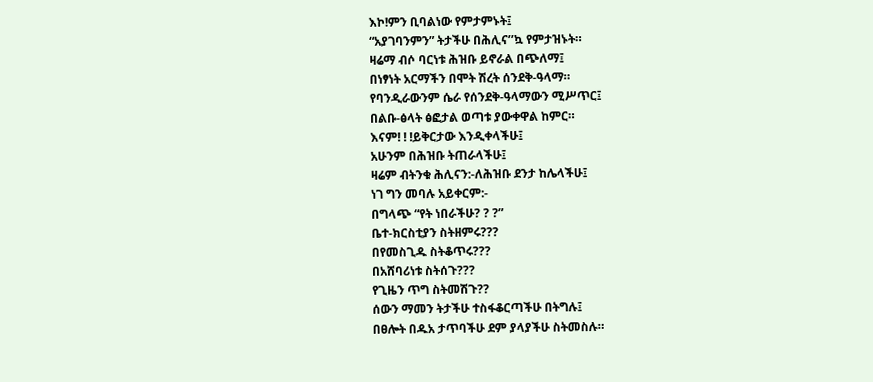እኮ!ምን ቢባልነው የምታምኑት፤
“አያገባንምን” ትታችሁ በሕሊና’’ኳ የምታዝኑት።
ዛሬማ ብሶ ባርነቱ ሕዝቡ ይኖራል በጭለማ፤
በነፃነት አርማችን በሞት ሽረት ሰንደቅ-ዓላማ።
የባንዲራውንም ሴራ የሰንደቅ-ዓላማውን ሚሥጥር፤
በልቡ-ፅላት ፅፎታል ወጣቱ ያውቀዋል ከምር።
እናም! ! !ይቅርታው እንዲቀላችሁ፤
አሁንም በሕዝቡ ትጠራላችሁ፤
ዛሬም ብትንቁ ሕሊናን:-ለሕዝቡ ደንታ ከሌላችሁ፤
ነገ ግን መባሉ አይቀርም:-
በግላጭ “የት ነበራችሁ? ? ?”
ቤተ-ክርስቲያን ስትዘምሩ???
በየመስጊዱ ስትቆጥሩ???
በአሸባሪነቱ ስትሰጉ???
የጊዜን ጥግ ስትመሽጉ??
ሰውን ማመን ትታችሁ ተስፋቆርጣችሁ በትግሉ፤
በፀሎት በዱአ ታጥባችሁ ደም ያላያችሁ ስትመስሉ።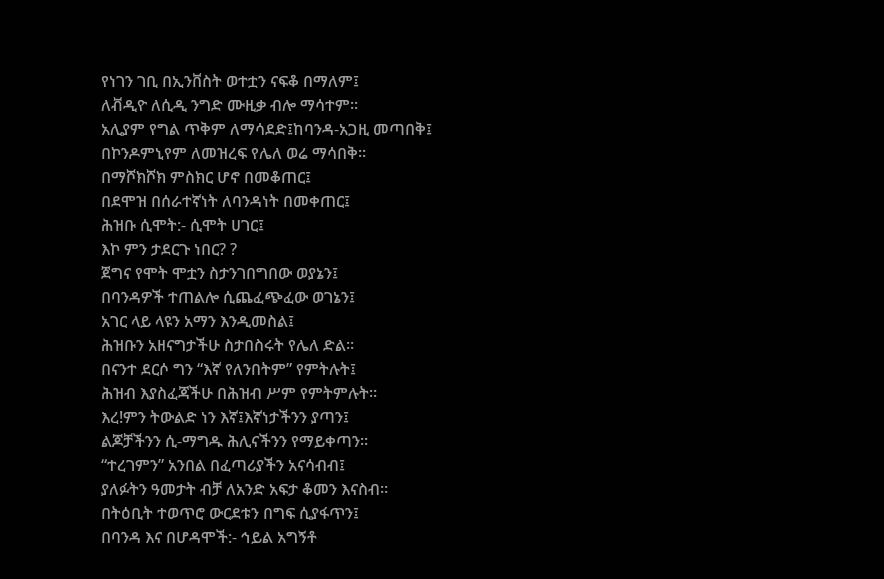የነገን ገቢ በኢንቨስት ወተቷን ናፍቆ በማለም፤
ለቭዲዮ ለሲዲ ንግድ ሙዚቃ ብሎ ማሳተም።
አሊያም የግል ጥቅም ለማሳደድ፤ከባንዳ-አጋዚ መጣበቅ፤
በኮንዶምኒየም ለመዝረፍ የሌለ ወሬ ማሳበቅ።
በማሾክሾክ ምስክር ሆኖ በመቆጠር፤
በደሞዝ በሰራተኛነት ለባንዳነት በመቀጠር፤
ሕዝቡ ሲሞት:- ሲሞት ሀገር፤
እኮ ምን ታደርጉ ነበር? ?
ጀግና የሞት ሞቷን ስታንገበግበው ወያኔን፤
በባንዳዎች ተጠልሎ ሲጨፈጭፈው ወገኔን፤
አገር ላይ ላዩን አማን እንዲመስል፤
ሕዝቡን አዘናግታችሁ ስታበስሩት የሌለ ድል።
በናንተ ደርሶ ግን “እኛ የለንበትም” የምትሉት፤
ሕዝብ እያስፈጃችሁ በሕዝብ ሥም የምትምሉት።
እረ!ምን ትውልድ ነን እኛ፤እኛነታችንን ያጣን፤
ልጆቻችንን ሲ-ማግዱ ሕሊናችንን የማይቀጣን።
“ተረገምን” አንበል በፈጣሪያችን አናሳብብ፤
ያለፉትን ዓመታት ብቻ ለአንድ አፍታ ቆመን እናስብ።
በትዕቢት ተወጥሮ ውርደቱን በግፍ ሲያፋጥን፤
በባንዳ እና በሆዳሞች:- ኅይል አግኝቶ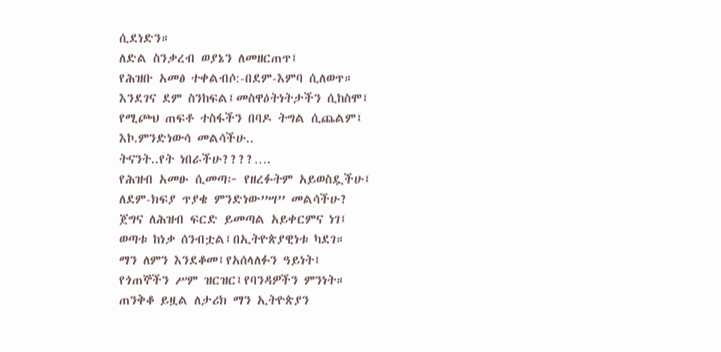ሲደነድን።
ለድል ስንቃረብ ወያኔን ለመዘርጠጥ፤
የሕዝቡ አመፅ ተቀልብሶ:-በደም-እምባ ሲለወጥ።
እንደገና ደም ስንከፍል፤መስዋዕትነትታችን ሲከስሞ፤
የሚጮህ ጠፍቶ ተስፋችን በባዶ ትግል ሲጨልም፤
እኮ.ምንድነውሳ መልሳችሁ..
ትናንት..የት ነበራችሁ????….
የሕዝብ አመፁ ሲመጣ፦ የዘረፉትም አይወስዷችሁ፤
ለደም-ክፍያ ጥያቄ ምንድነው”ሣ” መልሳችሁ?
ጀግና ለሕዝብ ፍርድ ይመጣል አይቀርምና ነገ፤
ወጣቱ ከነቃ ሰንብቷል፤በኢትዮጵያዊነቱ ካደገ።
ማን ለምን እንደቆመ፤የአሰላለፉን ዓይነት፤
የጎጠኞችን ሥም ዝርዝር፤የባንዳዎችን ምንነት።
ጠንቅቆ ይዟል ለታሪክ ማን ኢትዮጵያን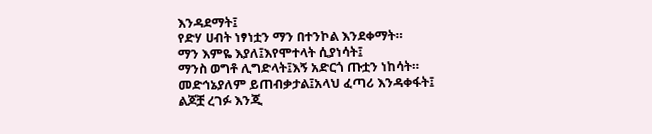እንዳደማት፤
የድሃ ሀብት ነፃነቷን ማን በተንኮል እንደቀማት።
ማን እምዬ እያለ፤እየሞተላት ሲያነሳት፤
ማንስ ወግቶ ሊግድላት፤እኝ አድርጎ ጡቷን ነከሳት።
መድኅኔያለም ይጠብቃታል፤አላህ ፈጣሪ እንዳቀፋት፤
ልጆቿ ረገፉ እንጂ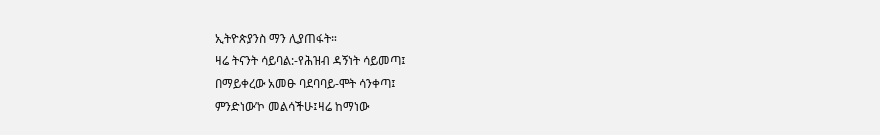ኢትዮጵያንስ ማን ሊያጠፋት።
ዛሬ ትናንት ሳይባል:-የሕዝብ ዳኝነት ሳይመጣ፤
በማይቀረው አመፁ ባደባባይ-ሞት ሳንቀጣ፤
ምንድነው’ኮ መልሳችሁ፤ዛሬ ከማነው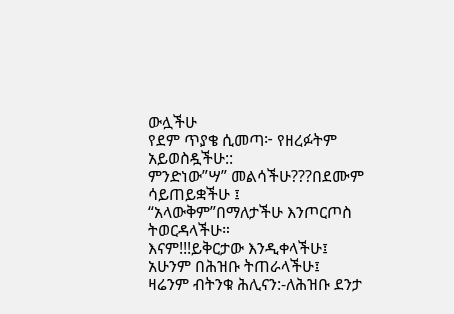ውሏችሁ
የደም ጥያቄ ሲመጣ፦ የዘረፉትም አይወስዷችሁ::
ምንድነው”ሣ” መልሳችሁ???በደሙም ሳይጠይቋችሁ ፤
“አላውቅም”በማለታችሁ እንጦርጦስ ትወርዳላችሁ።
እናም!!!ይቅርታው እንዲቀላችሁ፤
አሁንም በሕዝቡ ትጠራላችሁ፤
ዛሬንም ብትንቁ ሕሊናን:-ለሕዝቡ ደንታ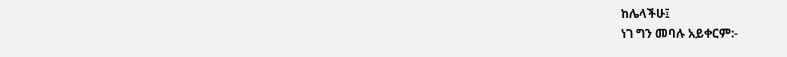ከሌላችሁ፤
ነገ ግን መባሉ አይቀርም:-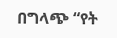በግላጭ “የት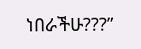ነበራችሁ???”